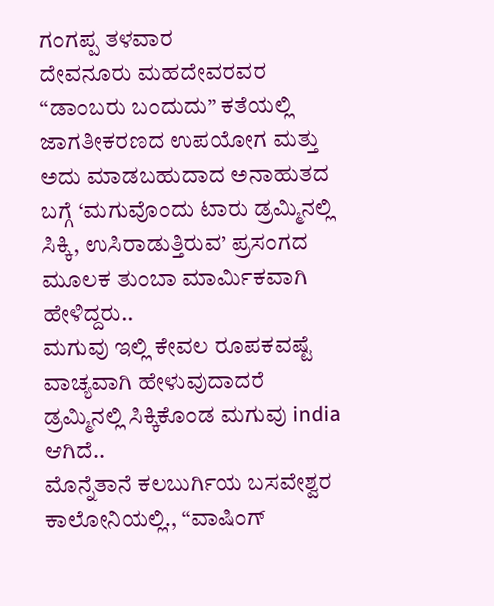ಗಂಗಪ್ಪ ತಳವಾರ
ದೇವನೂರು ಮಹದೇವರವರ “ಡಾಂಬರು ಬಂದುದು” ಕತೆಯಲ್ಲಿ ಜಾಗತೀಕರಣದ ಉಪಯೋಗ ಮತ್ತು ಅದು ಮಾಡಬಹುದಾದ ಅನಾಹುತದ ಬಗ್ಗೆ ‘ಮಗುವೊಂದು ಟಾರು ಡ್ರಮ್ಮಿನಲ್ಲಿ ಸಿಕ್ಕಿ, ಉಸಿರಾಡುತ್ತಿರುವ’ ಪ್ರಸಂಗದ ಮೂಲಕ ತುಂಬಾ ಮಾರ್ಮಿಕವಾಗಿ ಹೇಳಿದ್ದರು..
ಮಗುವು ಇಲ್ಲಿ ಕೇವಲ ರೂಪಕವಷ್ಟೆ ವಾಚ್ಯವಾಗಿ ಹೇಳುವುದಾದರೆ ಡ್ರಮ್ಮಿನಲ್ಲಿ ಸಿಕ್ಕಿಕೊಂಡ ಮಗುವು india ಆಗಿದೆ..
ಮೊನ್ನೆತಾನೆ ಕಲಬುರ್ಗಿಯ ಬಸವೇಶ್ವರ ಕಾಲೋನಿಯಲ್ಲಿ., “ವಾಷಿಂಗ್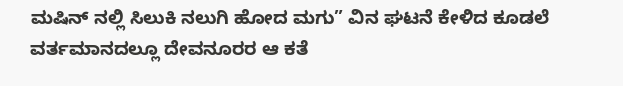ಮಷಿನ್ ನಲ್ಲಿ ಸಿಲುಕಿ ನಲುಗಿ ಹೋದ ಮಗು” ವಿನ ಘಟನೆ ಕೇಳಿದ ಕೂಡಲೆ ವರ್ತಮಾನದಲ್ಲೂ ದೇವನೂರರ ಆ ಕತೆ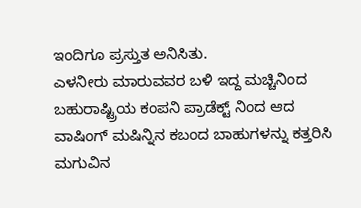ಇಂದಿಗೂ ಪ್ರಸ್ತುತ ಅನಿಸಿತು.
ಎಳನೀರು ಮಾರುವವರ ಬಳಿ ಇದ್ದ ಮಚ್ಚಿನಿಂದ ಬಹುರಾಷ್ಟ್ರಿಯ ಕಂಪನಿ ಪ್ರಾಡೆಕ್ಟ್ ನಿಂದ ಆದ ವಾಷಿಂಗ್ ಮಷಿನ್ನಿನ ಕಬಂದ ಬಾಹುಗಳನ್ನು ಕತ್ತರಿಸಿ ಮಗುವಿನ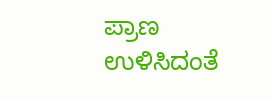ಪ್ರಾಣ ಉಳಿಸಿದಂತೆ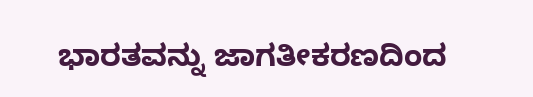ಭಾರತವನ್ನು ಜಾಗತೀಕರಣದಿಂದ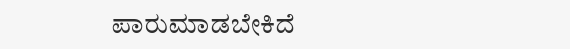ಪಾರುಮಾಡಬೇಕಿದೆ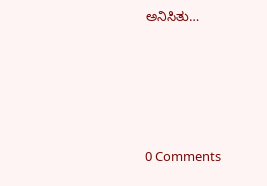ಅನಿಸಿತು…





0 Comments